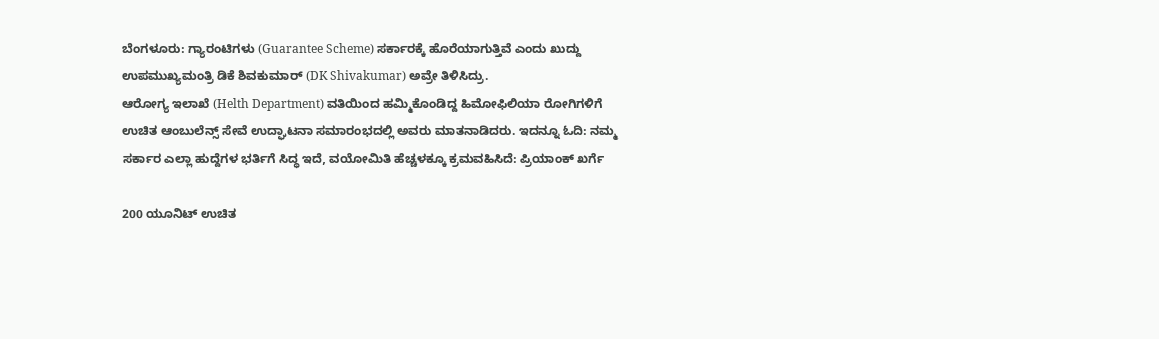ಬೆಂಗಳೂರು: ಗ್ಯಾರಂಟಿಗಳು (Guarantee Scheme) ಸರ್ಕಾರಕ್ಕೆ ಹೊರೆಯಾಗುತ್ತಿವೆ ಎಂದು ಖುದ್ದು ಉಪಮುಖ್ಯಮಂತ್ರಿ ಡಿಕೆ ಶಿವಕುಮಾರ್ (DK Shivakumar) ಅವ್ರೇ ತಿಳಿಸಿದ್ರು.
ಆರೋಗ್ಯ ಇಲಾಖೆ (Helth Department) ವತಿಯಿಂದ ಹಮ್ಮಿಕೊಂಡಿದ್ದ ಹಿಮೋಫಿಲಿಯಾ ರೋಗಿಗಳಿಗೆ ಉಚಿತ ಆಂಬುಲೆನ್ಸ್ ಸೇವೆ ಉದ್ಘಾಟನಾ ಸಮಾರಂಭದಲ್ಲಿ ಅವರು ಮಾತನಾಡಿದರು. ಇದನ್ನೂ ಓದಿ: ನಮ್ಮ ಸರ್ಕಾರ ಎಲ್ಲಾ ಹುದ್ದೆಗಳ ಭರ್ತಿಗೆ ಸಿದ್ಧ ಇದೆ, ವಯೋಮಿತಿ ಹೆಚ್ಚಳಕ್ಕೂ ಕ್ರಮವಹಿಸಿದೆ: ಪ್ರಿಯಾಂಕ್ ಖರ್ಗೆ

200 ಯೂನಿಟ್ ಉಚಿತ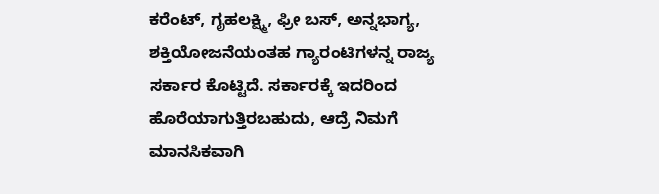ಕರೆಂಟ್, ಗೃಹಲಕ್ಷ್ಮಿ, ಫ್ರೀ ಬಸ್, ಅನ್ನಭಾಗ್ಯ, ಶಕ್ತಿಯೋಜನೆಯಂತಹ ಗ್ಯಾರಂಟಿಗಳನ್ನ ರಾಜ್ಯ ಸರ್ಕಾರ ಕೊಟ್ಟಿದೆ. ಸರ್ಕಾರಕ್ಕೆ ಇದರಿಂದ ಹೊರೆಯಾಗುತ್ತಿರಬಹುದು, ಆದ್ರೆ ನಿಮಗೆ ಮಾನಸಿಕವಾಗಿ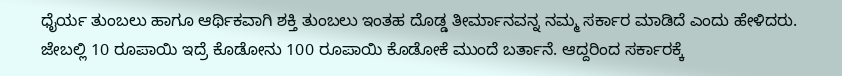ಧೈರ್ಯ ತುಂಬಲು ಹಾಗೂ ಆರ್ಥಿಕವಾಗಿ ಶಕ್ತಿ ತುಂಬಲು ಇಂತಹ ದೊಡ್ಡ ತೀರ್ಮಾನವನ್ನ ನಮ್ಮ ಸರ್ಕಾರ ಮಾಡಿದೆ ಎಂದು ಹೇಳಿದರು.
ಜೇಬಲ್ಲಿ 10 ರೂಪಾಯಿ ಇದ್ರೆ ಕೊಡೋನು 100 ರೂಪಾಯಿ ಕೊಡೋಕೆ ಮುಂದೆ ಬರ್ತಾನೆ. ಆದ್ದರಿಂದ ಸರ್ಕಾರಕ್ಕೆ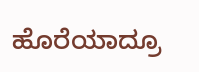ಹೊರೆಯಾದ್ರೂ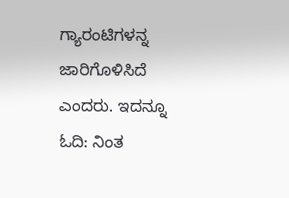ಗ್ಯಾರಂಟಿಗಳನ್ನ ಜಾರಿಗೊಳಿಸಿದೆ ಎಂದರು. ಇದನ್ನೂ ಓದಿ: ನಿಂತ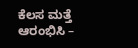ಕೆಲಸ ಮತ್ತೆ ಆರಂಭಿಸಿ –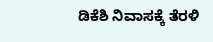ಡಿಕೆಶಿ ನಿವಾಸಕ್ಕೆ ತೆರಳಿ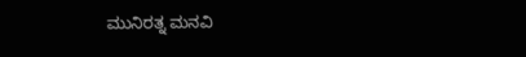ಮುನಿರತ್ನ ಮನವಿ